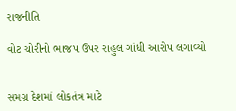રાજનીતિ

વોટ ચોરીનો ભાજપ ઉપર રાહુલ ગાંધી આરોપ લગાવ્યો


સમગ્ર દેશમાં લોકતંત્ર માટે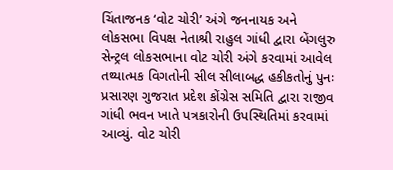ચિંતાજનક ‘વોટ ચોરી’ અંગે જનનાયક અને લોકસભા વિપક્ષ નેતાશ્રી રાહુલ ગાંધી દ્વારા બેંગલુરુ સેન્ટ્રલ લોકસભાના વોટ ચોરી અંગે કરવામાં આવેલ તથ્યાત્મક વિગતોની સીલ સીલાબદ્ધ હકીકતોનું પુનઃ પ્રસારણ ગુજરાત પ્રદેશ કોંગ્રેસ સમિતિ દ્વારા રાજીવ ગાંધી ભવન ખાતે પત્રકારોની ઉપસ્થિતિમાં કરવામાં આવ્યું. વોટ ચોરી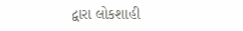દ્વારા લોકશાહી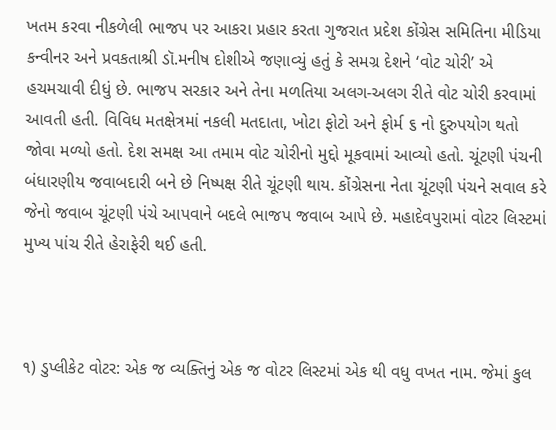ખતમ કરવા નીકળેલી ભાજપ પર આકરા પ્રહાર કરતા ગુજરાત પ્રદેશ કોંગ્રેસ સમિતિના મીડિયા કન્વીનર અને પ્રવકતાશ્રી ડૉ.મનીષ દોશીએ જણાવ્યું હતું કે સમગ્ર દેશને ‘વોટ ચોરી’ એ હચમચાવી દીધું છે. ભાજપ સરકાર અને તેના મળતિયા અલગ-અલગ રીતે વોટ ચોરી કરવામાં આવતી હતી. વિવિધ મતક્ષેત્રમાં નકલી મતદાતા, ખોટા ફોટો અને ફોર્મ ૬ નો દુરુપયોગ થતો જોવા મળ્યો હતો. દેશ સમક્ષ આ તમામ વોટ ચોરીનો મુદ્દો મૂકવામાં આવ્યો હતો. ચૂંટણી પંચની બંધારણીય જવાબદારી બને છે નિષ્પક્ષ રીતે ચૂંટણી થાય. કોંગ્રેસના નેતા ચૂંટણી પંચને સવાલ કરે જેનો જવાબ ચૂંટણી પંચે આપવાને બદલે ભાજપ જવાબ આપે છે. મહાદેવપુરામાં વોટર લિસ્ટમાં મુખ્ય પાંચ રીતે હેરાફેરી થઈ હતી.



૧) ડુપ્લીકેટ વોટર: એક જ વ્યક્તિનું એક જ વોટર લિસ્ટમાં એક થી વધુ વખત નામ. જેમાં કુલ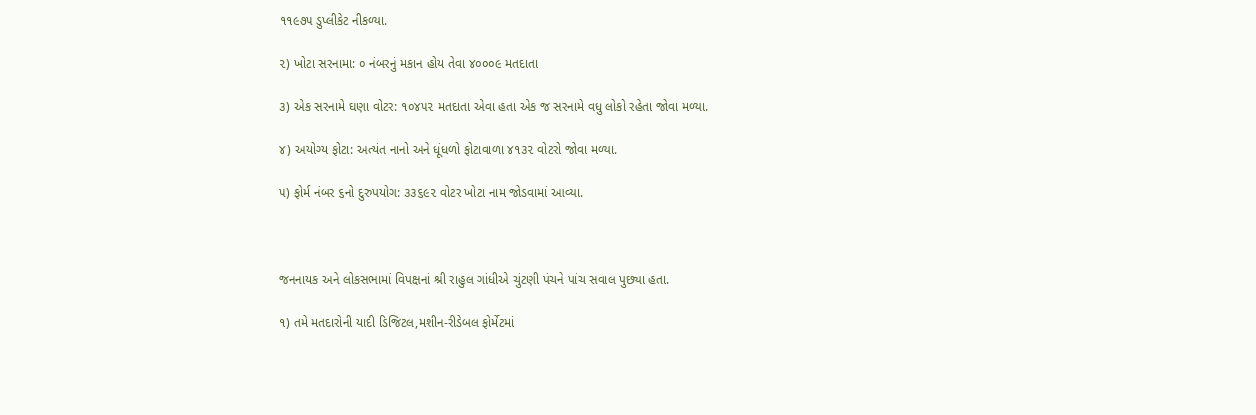૧૧૯૭૫ ડુપ્લીકેટ નીકળ્યા.

૨) ખોટા સરનામા: ૦ નંબરનું મકાન હોય તેવા ૪૦૦૦૯ મતદાતા

૩) એક સરનામે ઘણા વોટર: ૧૦૪૫૨ મતદાતા એવા હતા એક જ સરનામે વધુ લોકો રહેતા જોવા મળ્યા.

૪) અયોગ્ય ફોટા: અત્યંત નાનો અને ધૂંધળો ફોટાવાળા ૪૧૩૨ વોટરો જોવા મળ્યા.

૫) ફોર્મ નંબર ૬નો દુરુપયોગ: ૩૩૬૯૨ વોટર ખોટા નામ જોડવામાં આવ્યા.



જનનાયક અને લોકસભામાં વિપક્ષનાં શ્રી રાહુલ ગાંધીએ ચુંટણી પંચને પાંચ સવાલ પુછ્યા હતા.

૧) તમે મતદારોની યાદી ડિજિટલ,મશીન-રીડેબલ ફોર્મેટમાં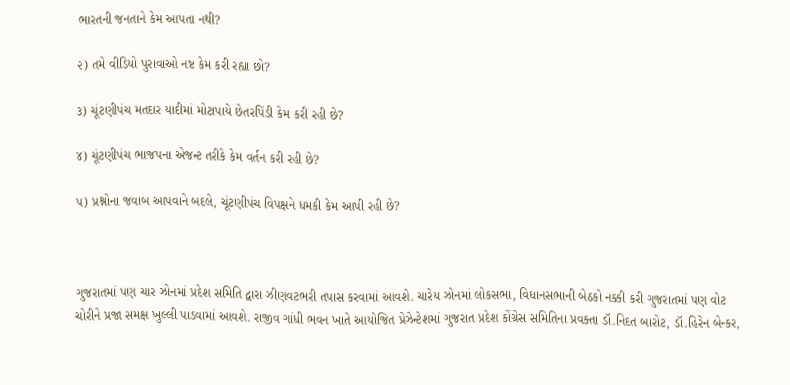ભારતની જનતાને કેમ આપતા નથી?

૨) તમે વીડિયો પુરાવાઓ નષ્ટ કેમ કરી રહ્યા છો?

૩) ચૂંટણીપંચ મતદાર યાદીમાં મોટાપાયે છેતરપિંડી કેમ કરી રહી છે?

૪) ચૂંટણીપંચ ભાજપના એજન્ટ તરીકે કેમ વર્તન કરી રહી છે?

૫) પ્રશ્નોના જવાબ આપવાને બદલે, ચૂંટણીપંચ વિપક્ષને ધમકી કેમ આપી રહી છે?



ગુજરાતમાં પણ ચાર ઝોનમાં પ્રદેશ સમિતિ દ્વારા ઝીણવટભરી તપાસ કરવામાં આવશે. ચારેય ઝોનમાં લોકસભા, વિધાનસભાની બેઠકો નક્કી કરી ગુજરાતમાં પણ વોટ ચોરીને પ્રજા સમક્ષ ખુલ્લી પાડવામાં આવશે. રાજીવ ગાંધી ભવન ખાતે આયોજિત પ્રેઝેન્ટેશમાં ગુજરાત પ્રદેશ કોંગ્રેસ સમિતિના પ્રવક્તા ડૉ.નિદત બારોટ, ડૉ.હિરેન બેન્કર,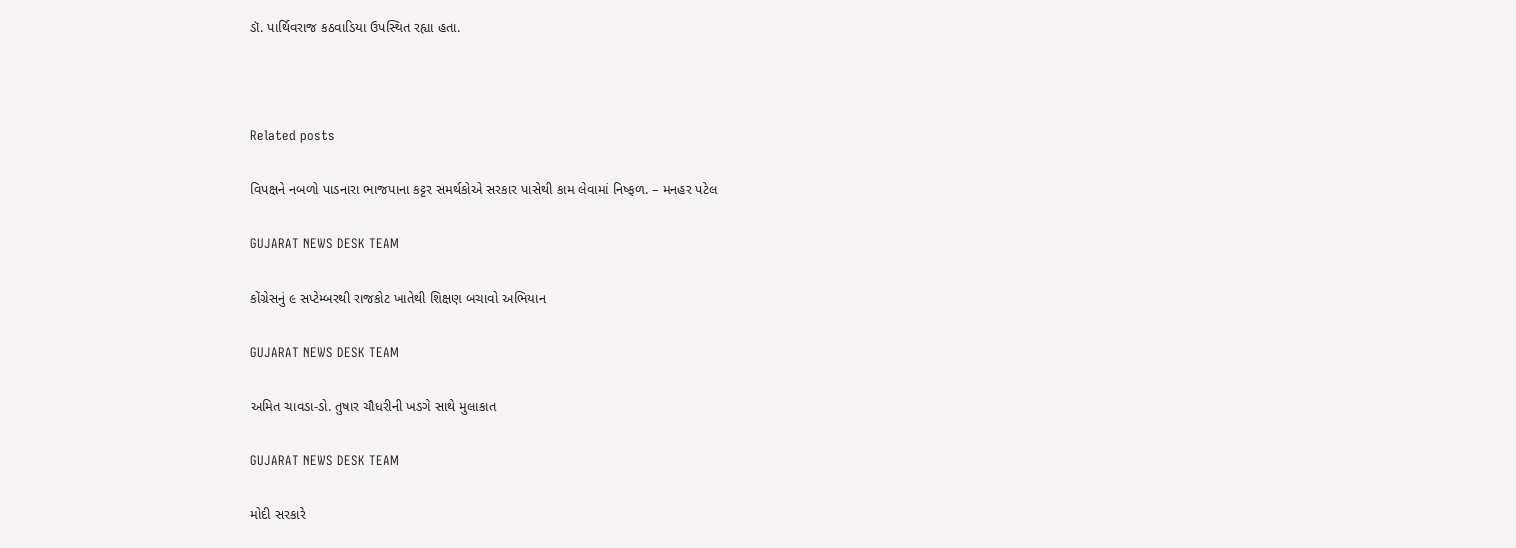ડૉ. પાર્થિવરાજ કઠવાડિયા ઉપસ્થિત રહ્યા હતા.



Related posts

વિપક્ષને નબળો પાડનારા ભાજપાના કટ્ટર સમર્થકોએ સરકાર પાસેથી કામ લેવામાં નિષ્ફળ. – મનહર પટેલ

GUJARAT NEWS DESK TEAM

કોંગ્રેસનું ૯ સપ્ટેમ્બરથી રાજકોટ ખાતેથી શિક્ષણ બચાવો અભિયાન

GUJARAT NEWS DESK TEAM

અમિત ચાવડા-ડો. તુષાર ચૌધરીની ખડગે સાથે મુલાકાત

GUJARAT NEWS DESK TEAM

મોદી સરકારે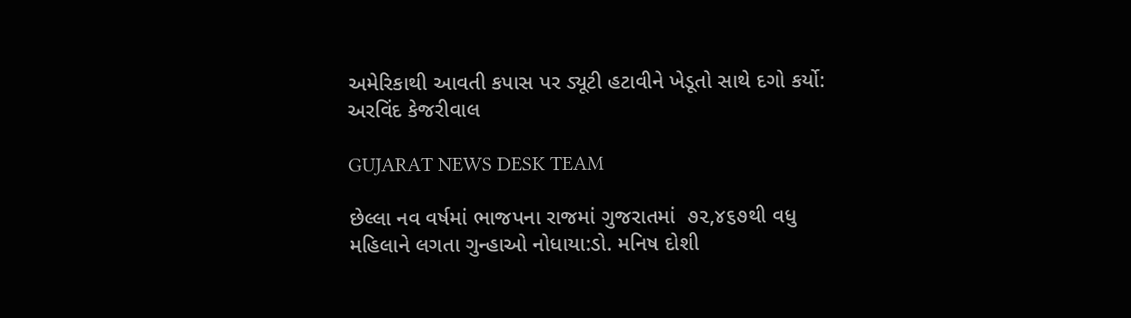અમેરિકાથી આવતી કપાસ પર ડ્યૂટી હટાવીને ખેડૂતો સાથે દગો કર્યો: અરવિંદ કેજરીવાલ

GUJARAT NEWS DESK TEAM

છેલ્લા નવ વર્ષમાં ભાજપના રાજમાં ગુજરાતમાં  ૭૨,૪૬૭થી વધુ મહિલાને લગતા ગુન્હાઓ નોધાયા:ડો. મનિષ દોશી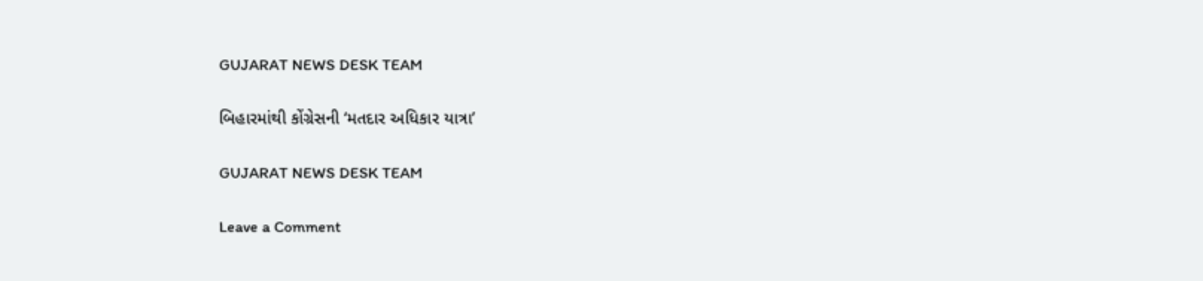GUJARAT NEWS DESK TEAM

બિહારમાંથી કોંગ્રેસની ‘મતદાર અધિકાર યાત્રા’

GUJARAT NEWS DESK TEAM

Leave a Comment